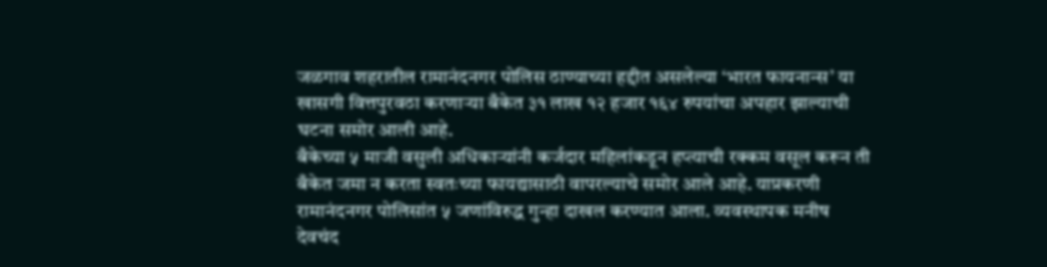जळगाव शहरातील रामानंदनगर पोलिस ठाण्याच्या हद्दीत असलेल्या ‘भारत फायनान्स’ या खासगी वित्तपुरवठा करणाऱ्या बँकेत ३१ लाख १२ हजार १६४ रुपयांचा अपहार झाल्याची घटना समोर आली आहे.
बँकेच्या ५ माजी वसुली अधिकाऱ्यांनी कर्जदार महिलांकडून हप्त्याची रक्कम वसूल करून ती बँकेत जमा न करता स्वतःच्या फायद्यासाठी वापरल्याचे समोर आले आहे. याप्रकरणी रामानंदनगर पोलिसांत ५ जणांविरुद्ध गुन्हा दाखल करण्यात आला. व्यवस्थापक मनीष देवचंद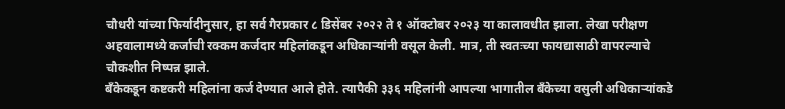चौधरी यांच्या फिर्यादीनुसार, हा सर्व गैरप्रकार ८ डिसेंबर २०२२ ते १ ऑक्टोबर २०२३ या कालावधीत झाला. लेखा परीक्षण अहवालामध्ये कर्जाची रक्कम कर्जदार महिलांकडून अधिकाऱ्यांनी वसूल केली. मात्र, ती स्वतःच्या फायद्यासाठी वापरल्याचे चौकशीत निष्पन्न झाले.
बँकेकडून कष्टकरी महिलांना कर्ज देण्यात आले होते. त्यापैकी ३३६ महिलांनी आपल्या भागातील बँकेच्या वसुली अधिकाऱ्यांकडे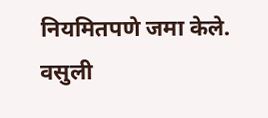नियमितपणे जमा केले. वसुली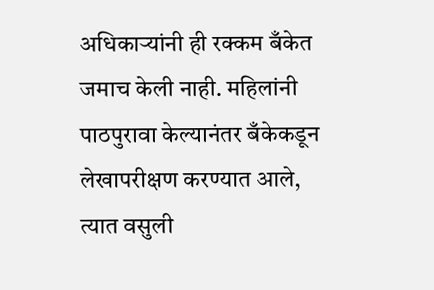अधिकाऱ्यांनी ही रक्कम बँकेत जमाच केली नाही. महिलांनी पाठपुरावा केल्यानंतर बँकेकडून लेखापरीक्षण करण्यात आले, त्यात वसुली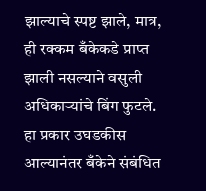झाल्याचे स्पष्ट झाले, मात्र, ही रक्कम बँकेकडे प्राप्त झाली नसल्याने वसुली अधिकाऱ्यांचे बिंग फुटले. हा प्रकार उघडकीस आल्यानंतर बँकेने संबंधित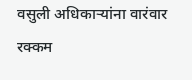वसुली अधिकाऱ्यांना वारंवार रक्कम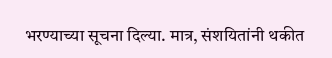भरण्याच्या सूचना दिल्या. मात्र, संशयितांनी थकीत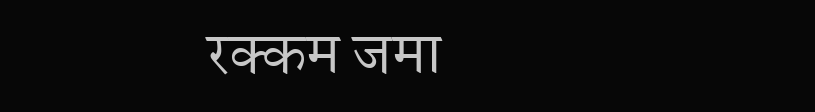रक्कम जमा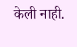केली नाही.